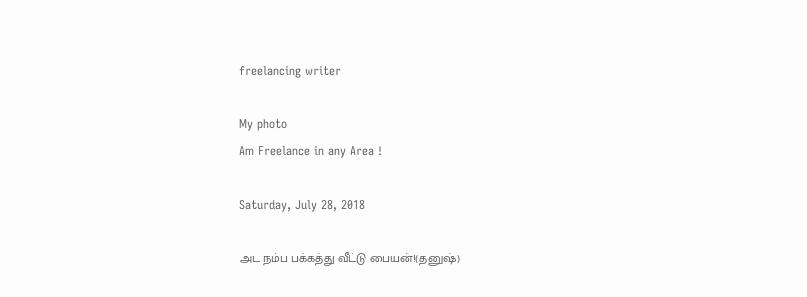freelancing writer

My photo
Am Freelance in any Area !

Saturday, July 28, 2018

அட நம்ப பக்கத்து வீட்டு பையன்!(தனுஷ்)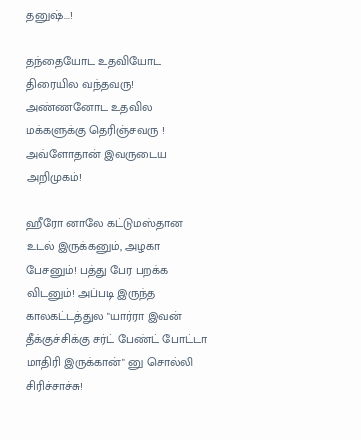தனுஷ்...!

தந்தையோட உதவியோட திரையில வந்தவரு! அண்ணனோட உதவில மக்களுக்கு தெரிஞ்சவரு !
அவ்ளோதான் இவருடைய அறிமுகம்!

ஹீரோ னாலே கட்டுமஸ்தான உடல் இருக்கனும், அழகா பேசனும்! பத்து பேர பறக்க விடனும்! அப்படி இருந்த காலகட்டத்துல "யார்ரா இவன் தீக்குச்சிக்கு சர்ட் பேண்ட் போட்டா மாதிரி இருக்கான்" னு சொல்லி சிரிச்சாச்சு!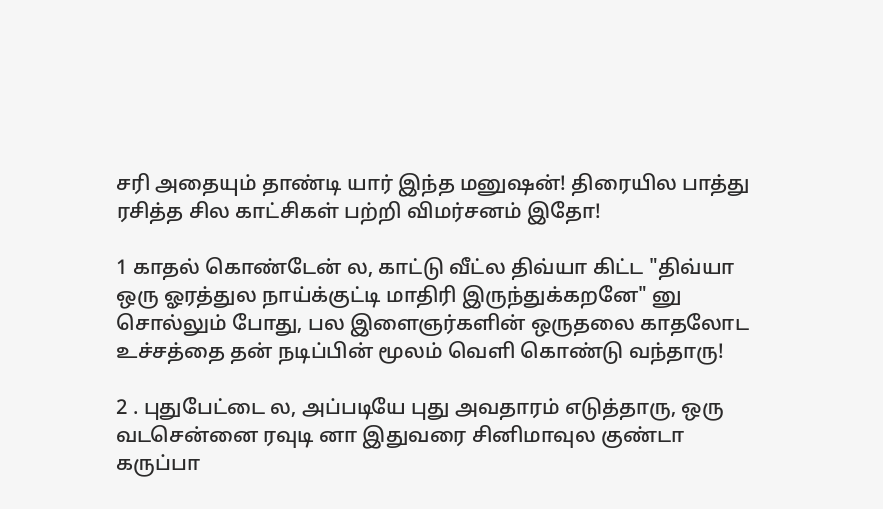சரி அதையும் தாண்டி யார் இந்த மனுஷன்! திரையில பாத்து ரசித்த சில காட்சிகள் பற்றி விமர்சனம் இதோ!

1 காதல் கொண்டேன் ல, காட்டு வீட்ல திவ்யா கிட்ட "திவ்யா ஒரு ஓரத்துல நாய்க்குட்டி மாதிரி இருந்துக்கறனே" னு சொல்லும் போது, பல இளைஞர்களின் ஒருதலை காதலோட உச்சத்தை தன் நடிப்பின் மூலம் வெளி கொண்டு வந்தாரு!

2 . புதுபேட்டை ல, அப்படியே புது அவதாரம் எடுத்தாரு, ஒரு வடசென்னை ரவுடி னா இதுவரை சினிமாவுல குண்டா கருப்பா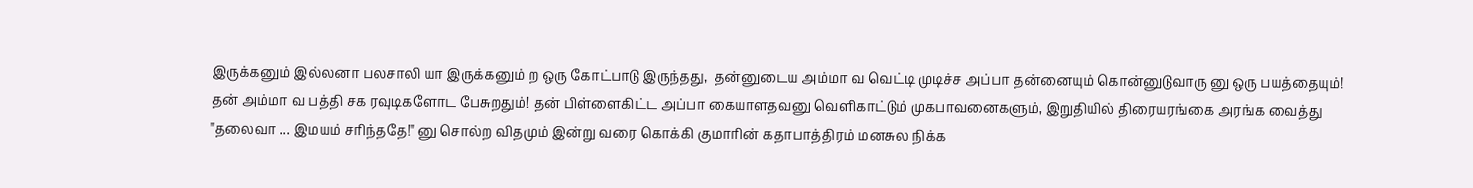இருக்கனும் இல்லனா பலசாலி யா இருக்கனும் ற ஒரு கோட்பாடு இருந்தது,  தன்னுடைய அம்மா வ வெட்டி முடிச்ச அப்பா தன்னையும் கொன்னுடுவாரு னு ஒரு பயத்தையும்!
தன் அம்மா வ பத்தி சக ரவுடிகளோட பேசுறதும்! தன் பிள்ளைகிட்ட அப்பா கையாளதவனு வெளிகாட்டும் முகபாவனைகளும், இறுதியில் திரையரங்கை அரங்க வைத்து "தலைவா ... இமயம் சரிந்ததே!" னு சொல்ற விதமும் இன்று வரை கொக்கி குமாரின் கதாபாத்திரம் மனசுல நிக்க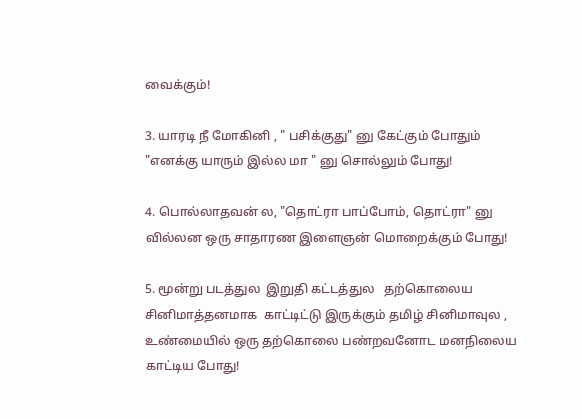வைக்கும்!

3. யாரடி நீ மோகினி , " பசிக்குது" னு கேட்கும் போதும் "எனக்கு யாரும் இல்ல மா " னு சொல்லும் போது!

4. பொல்லாதவன் ல, "தொட்ரா பாப்போம், தொட்ரா" னு வில்லன ஒரு சாதாரண இளைஞன் மொறைக்கும் போது!

5. மூன்று படத்துல  இறுதி கட்டத்துல   தற்கொலைய சினிமாத்தனமாக  காட்டிட்டு இருக்கும் தமிழ் சினிமாவுல , உண்மையில் ஒரு தற்கொலை பண்றவனோட மனநிலைய காட்டிய போது!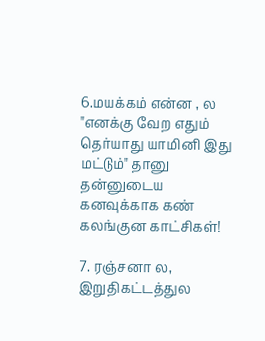6.மயக்கம் என்ன , ல "எனக்கு வேற எதும் தெர்யாது யாமினி இது மட்டும்" தானு தன்னுடைய கனவுக்காக கண் கலங்குன காட்சிகள்!

7. ரஞ்சனா ல, இறுதிகட்டத்துல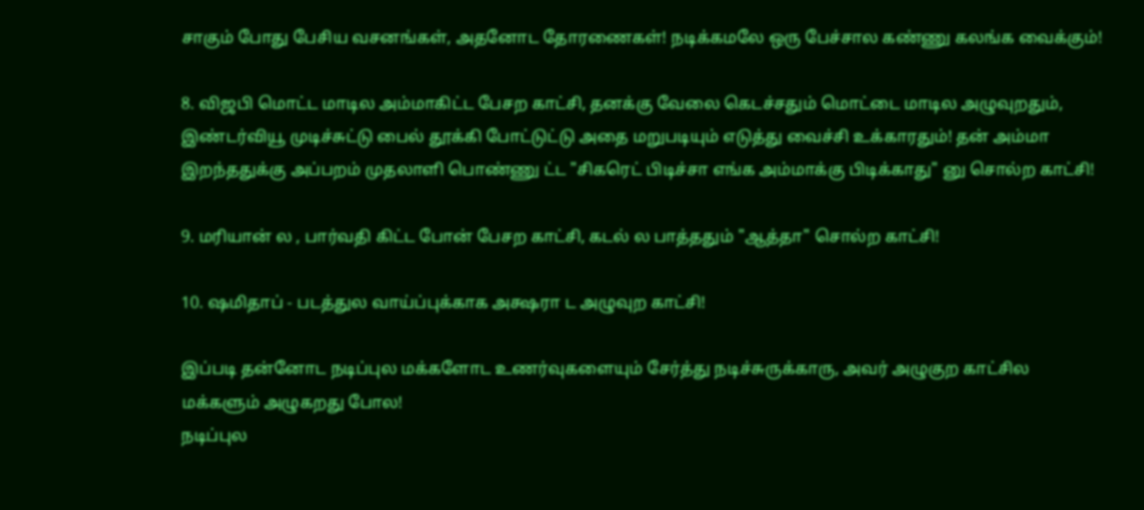சாகும் போது பேசிய வசனங்கள், அதனோட தோரணைகள்! நடிக்கமலே ஒரு பேச்சால கண்ணு கலங்க வைக்கும்!

8. விஜபி மொட்ட மாடில அம்மாகிட்ட பேசற காட்சி, தனக்கு வேலை கெடச்சதும் மொட்டை மாடில அழுவுறதும், இண்டர்வியூ முடிச்சுட்டு பைல் தூக்கி போட்டுட்டு அதை மறுபடியும் எடுத்து வைச்சி உக்காரதும்! தன் அம்மா இறந்ததுக்கு அப்பறம் முதலாளி பொண்ணு ட்ட "சிகரெட் பிடிச்சா எங்க அம்மாக்கு பிடிக்காது" னு சொல்ற காட்சி!

9. மரியான் ல , பார்வதி கிட்ட போன் பேசற காட்சி, கடல் ல பாத்ததும் "ஆத்தா" சொல்ற காட்சி!

10. ஷமிதாப் - படத்துல வாய்ப்புக்காக அக்ஷரா ட அழுவுற காட்சி!

இப்படி தன்னோட நடிப்புல மக்களோட உணர்வுகளையும் சேர்த்து நடிச்சுருக்காரு, அவர் அழுகுற காட்சில மக்களும் அழுகறது போல!
நடிப்புல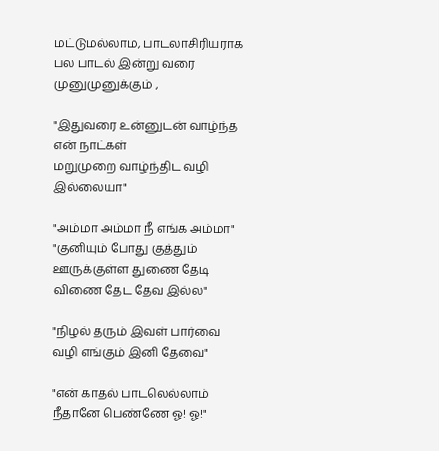மட்டுமல்லாம, பாடலாசிரியராக பல பாடல் இன்று வரை முனுமுனுக்கும் ,

"இதுவரை உன்னுடன் வாழ்ந்த என் நாட்கள்
மறுமுறை வாழ்ந்திட வழி இல்லையா"

"அம்மா அம்மா நீ எங்க அம்மா"
"குனியும் போது குத்தும் ஊருக்குள்ள துணை தேடி விணை தேட தேவ இல்ல"

"நிழல் தரும் இவள் பார்வை
வழி எங்கும் இனி தேவை"

"என் காதல் பாடலெல்லாம் நீதானே பெண்ணே ஓ! ஓ!"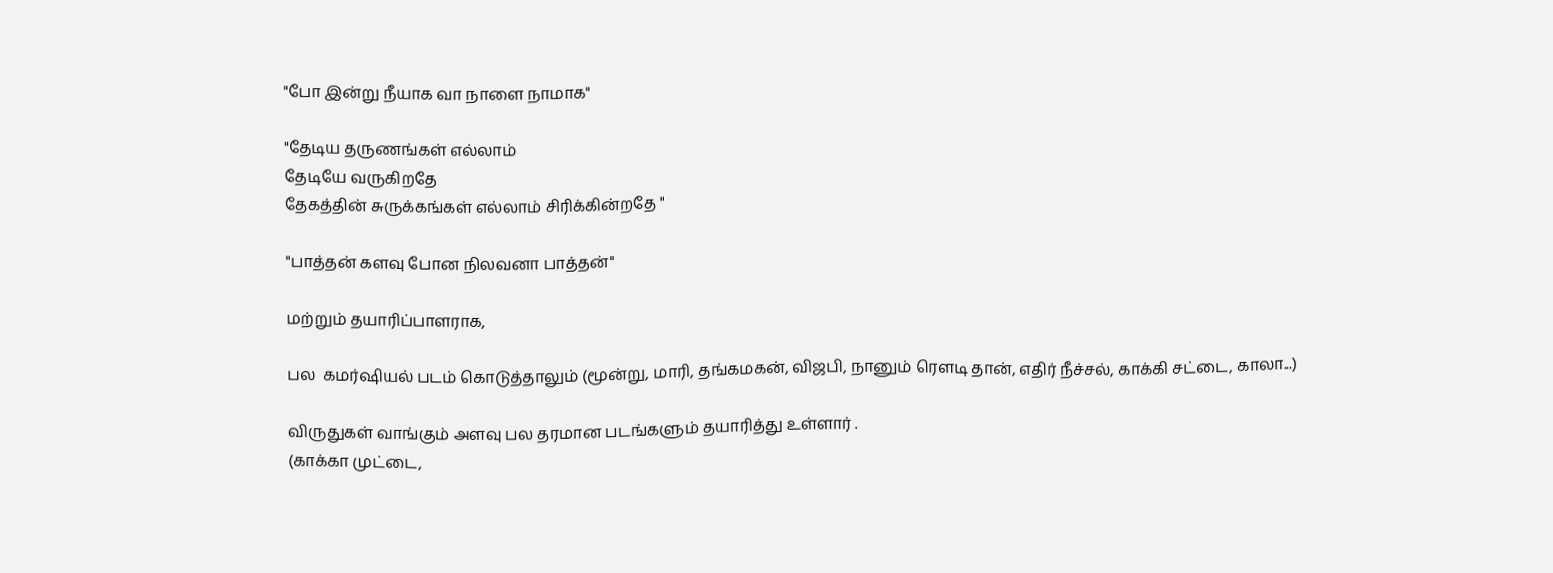"போ இன்று நீயாக வா நாளை நாமாக"

"தேடிய தருணங்கள் எல்லாம்
தேடியே வருகிறதே
தேகத்தின் சுருக்கங்கள் எல்லாம் சிரிக்கின்றதே "

"பாத்தன் களவு போன நிலவனா பாத்தன்"

மற்றும் தயாரிப்பாளராக,

பல  கமர்ஷியல் படம் கொடுத்தாலும் (மூன்று, மாரி, தங்கமகன், விஜபி, நானும் ரௌடி தான், எதிர் நீச்சல், காக்கி சட்டை, காலா...)

விருதுகள் வாங்கும் அளவு பல தரமான படங்களும் தயாரித்து உள்ளார் .
(காக்கா முட்டை,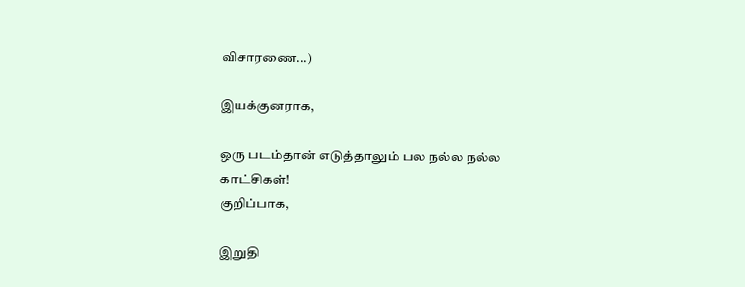விசாரணை...)

இயக்குனராக,

ஒரு படம்தான் எடுத்தாலும் பல நல்ல நல்ல காட்சிகள்!
குறிப்பாக,

இறுதி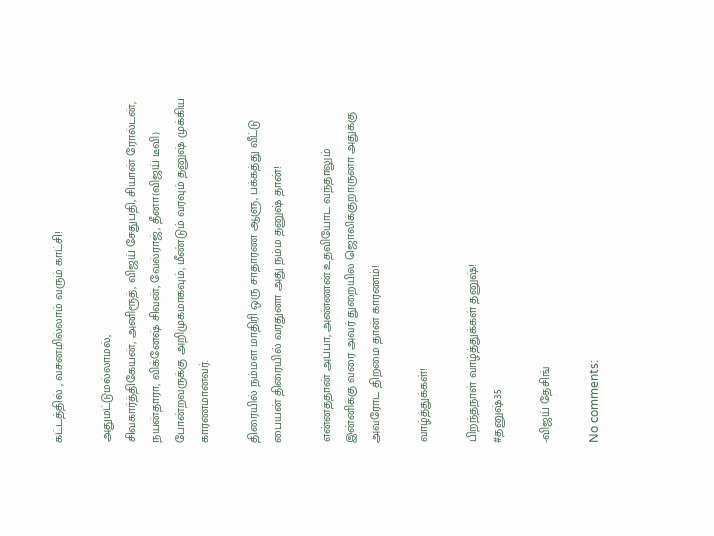கட்டத்தில் , வசனமில்லாம் வரும் காட்சி!

அதுமட்டுமல்லாமல்,
சிவகார்த்திகேயன், அனிரூத், விஜய் சேதுபதி, சியான் ரோல்டன், நயன்தாரா, விக்னேஷ் சிவன், வேல்ராஜ், தீனா(விஜய் டீவி) போன்றவருக்கு அறிமுகமாகவும், மீண்டும் வரவும் தனுஷ் முக்கிய காரணமானவர்.

திரையில் நம்மள மாதிரி ஒரு சாதாரண ஆளு, பக்கத்து வீட்டு பையன் திரையில் வரதுனா அது நம்ம தனுஷ் தான்!

என்னத்தான் அப்பா, அண்ணன் உதவியோட வந்தாலும் இன்னிக்கு வரை அவர் துறையில ஜொலிக்குறாருனா அதுக்கு அவரோட திறமை தான் காரணம்!

வாழ்த்துக்கள்!

பிறந்தநாள் வாழ்த்துக்கள் தனுஷ்!
#தனுஷ்35

-விஜய் தேசிங்

No comments: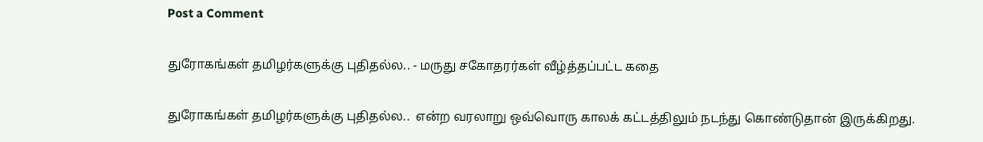Post a Comment

துரோகங்கள் தமிழர்களுக்கு புதிதல்ல.. - மருது சகோதரர்கள் வீழ்த்தப்பட்ட கதை

துரோகங்கள் தமிழர்களுக்கு புதிதல்ல..  என்ற வரலாறு ஒவ்வொரு காலக் கட்டத்திலும் நடந்து கொண்டுதான் இருக்கிறது.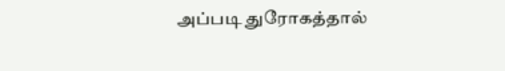அப்படி துரோகத்தால்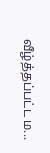வீழ்த்தப்பட்ட ம...